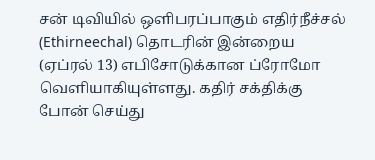சன் டிவியில் ஒளிபரப்பாகும் எதிர்நீச்சல் (Ethirneechal) தொடரின் இன்றைய (ஏப்ரல் 13) எபிசோடுக்கான ப்ரோமோ வெளியாகியுள்ளது. கதிர் சக்திக்கு போன் செய்து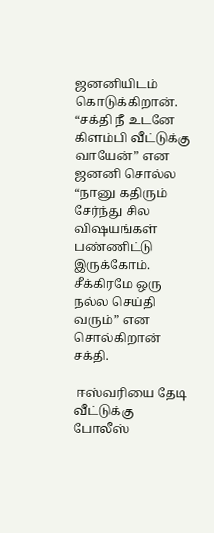ஜனனியிடம் கொடுக்கிறான். “சக்தி நீ உடனே கிளம்பி வீட்டுக்கு வாயேன்” என ஜனனி சொல்ல “நானு கதிரும் சேர்ந்து சில விஷயங்கள் பண்ணிட்டு இருக்கோம். சீக்கிரமே ஒரு நல்ல செய்தி வரும்” என சொல்கிறான் சக்தி.

 ஈஸ்வரியை தேடி வீட்டுக்கு போலீஸ்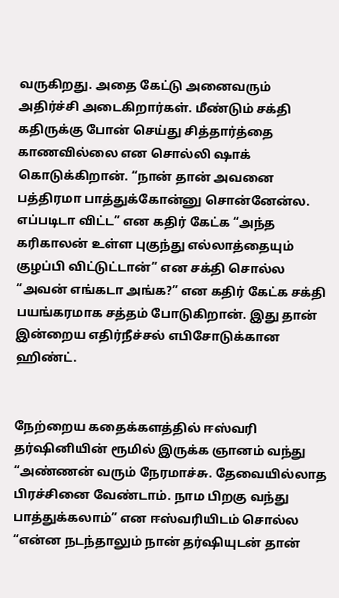வருகிறது. அதை கேட்டு அனைவரும் அதிர்ச்சி அடைகிறார்கள். மீண்டும் சக்தி கதிருக்கு போன் செய்து சித்தார்த்தை காணவில்லை என சொல்லி ஷாக் கொடுக்கிறான். “நான் தான் அவனை பத்திரமா பாத்துக்கோன்னு சொன்னேன்ல. எப்படிடா விட்ட” என கதிர் கேட்க “அந்த கரிகாலன் உள்ள புகுந்து எல்லாத்தையும் குழப்பி விட்டுட்டான்” என சக்தி சொல்ல “அவன் எங்கடா அங்க?” என கதிர் கேட்க சக்தி பயங்கரமாக சத்தம் போடுகிறான். இது தான் இன்றைய எதிர்நீச்சல் எபிசோடுக்கான ஹிண்ட்.


நேற்றைய கதைக்களத்தில் ஈஸ்வரி தர்ஷினியின் ரூமில் இருக்க ஞானம் வந்து “அண்ணன் வரும் நேரமாச்சு. தேவையில்லாத பிரச்சினை வேண்டாம். நாம பிறகு வந்து பாத்துக்கலாம்” என ஈஸ்வரியிடம் சொல்ல “என்ன நடந்தாலும் நான் தர்ஷியுடன் தான்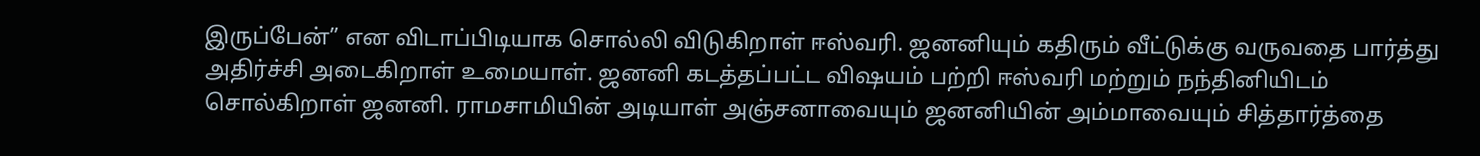இருப்பேன்” என விடாப்பிடியாக சொல்லி விடுகிறாள் ஈஸ்வரி. ஜனனியும் கதிரும் வீட்டுக்கு வருவதை பார்த்து அதிர்ச்சி அடைகிறாள் உமையாள். ஜனனி கடத்தப்பட்ட விஷயம் பற்றி ஈஸ்வரி மற்றும் நந்தினியிடம் சொல்கிறாள் ஜனனி. ராமசாமியின் அடியாள் அஞ்சனாவையும் ஜனனியின் அம்மாவையும் சித்தார்த்தை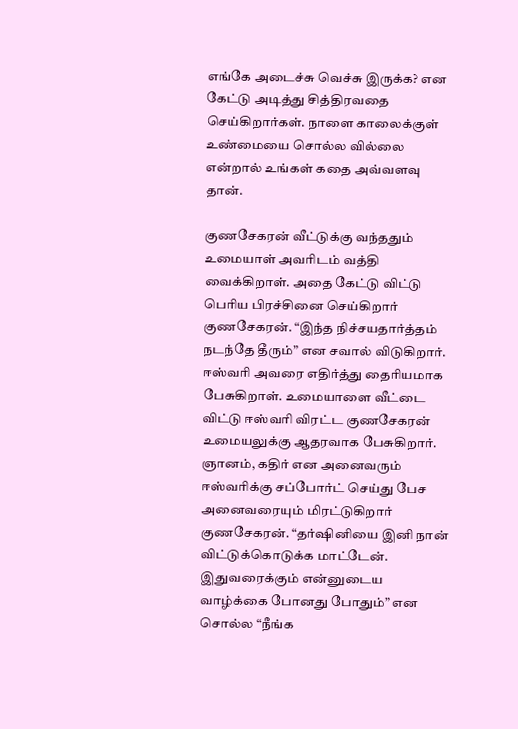எங்கே அடைச்சு வெச்சு இருக்க? என கேட்டு அடித்து சித்திரவதை செய்கிறார்கள். நாளை காலைக்குள் உண்மையை சொல்ல வில்லை என்றால் உங்கள் கதை அவ்வளவு தான்.

குணசேகரன் வீட்டுக்கு வந்ததும் உமையாள் அவரிடம் வத்தி வைக்கிறாள். அதை கேட்டு விட்டு பெரிய பிரச்சினை செய்கிறார் குணசேகரன். “இந்த நிச்சயதார்த்தம் நடந்தே தீரும்” என சவால் விடுகிறார். ஈஸ்வரி அவரை எதிர்த்து தைரியமாக பேசுகிறாள். உமையாளை வீட்டை விட்டு ஈஸ்வரி விரட்ட குணசேகரன் உமையலுக்கு ஆதரவாக பேசுகிறார். ஞானம், கதிர் என அனைவரும் ஈஸ்வரிக்கு சப்போர்ட் செய்து பேச அனைவரையும் மிரட்டுகிறார் குணசேகரன். “தர்ஷினியை இனி நான் விட்டுக்கொடுக்க மாட்டேன். இதுவரைக்கும் என்னுடைய வாழ்க்கை போனது போதும்” என சொல்ல “நீங்க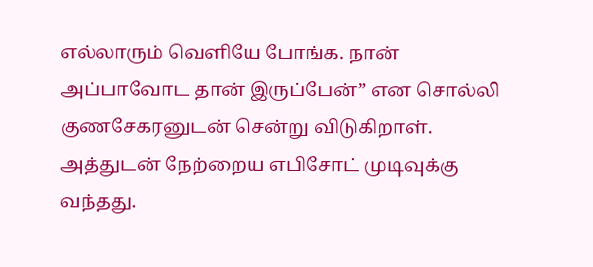எல்லாரும் வெளியே போங்க. நான் அப்பாவோட தான் இருப்பேன்” என சொல்லி குணசேகரனுடன் சென்று விடுகிறாள். அத்துடன் நேற்றைய எபிசோட் முடிவுக்கு வந்தது.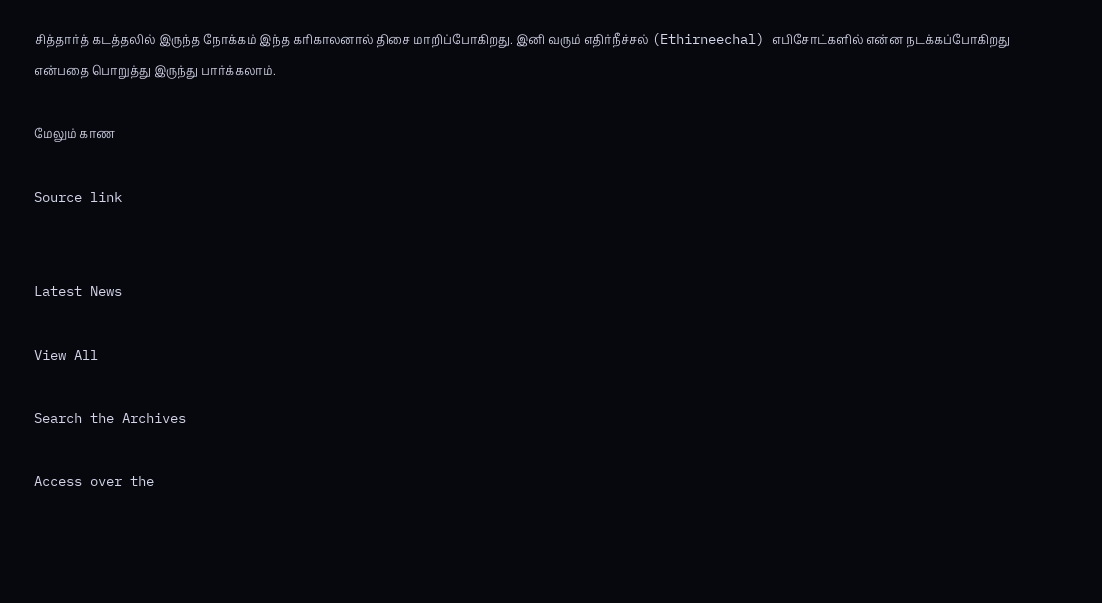சித்தார்த் கடத்தலில் இருந்த நோக்கம் இந்த கரிகாலனால் திசை மாறிப்போகிறது. இனி வரும் எதிர்நீச்சல் (Ethirneechal) எபிசோட்களில் என்ன நடக்கப்போகிறது என்பதை பொறுத்து இருந்து பார்க்கலாம்.

மேலும் காண

Source link


Latest News

View All

Search the Archives

Access over the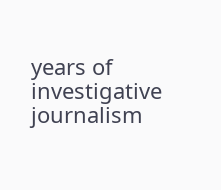years of investigative journalism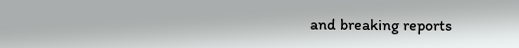and breaking reports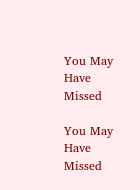You May Have Missed

You May Have Missed